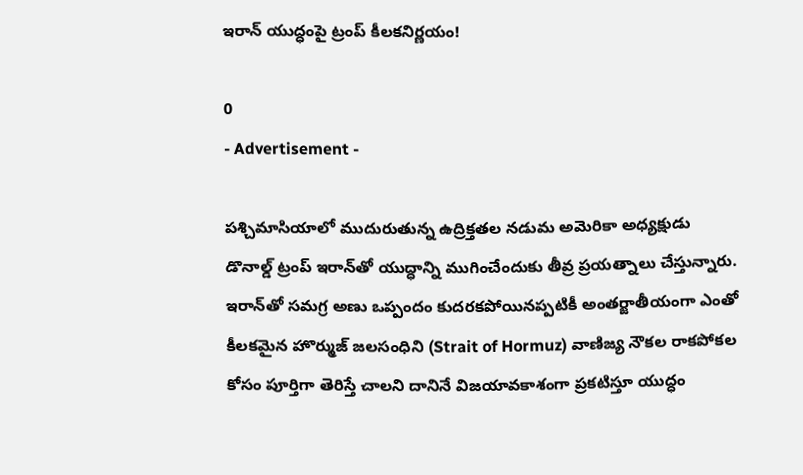ఇరాన్ యుద్ధంపై ట్రంప్ కీలకనిర్ణయం!

0
- Advertisement -

పశ్చిమాసియాలో ముదురుతున్న ఉద్రిక్తతల నడుమ అమెరికా అధ్యక్షుడు డొనాల్డ్ ట్రంప్ ఇరాన్‌తో యుద్ధాన్ని ముగించేందుకు తీవ్ర ప్రయత్నాలు చేస్తున్నారు. ఇరాన్‌తో సమగ్ర అణు ఒప్పందం కుదరకపోయినప్పటికీ అంతర్జాతీయంగా ఎంతో కీలకమైన హొర్ముజ్ జలసంధిని (Strait of Hormuz) వాణిజ్య నౌకల రాకపోకల కోసం పూర్తిగా తెరిస్తే చాలని దానినే విజయావకాశంగా ప్రకటిస్తూ యుద్ధం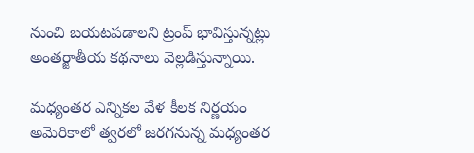నుంచి బయటపడాలని ట్రంప్ భావిస్తున్నట్లు అంతర్జాతీయ కథనాలు వెల్లడిస్తున్నాయి.

మధ్యంతర ఎన్నికల వేళ కీలక నిర్ణయం అమెరికాలో త్వరలో జరగనున్న మధ్యంతర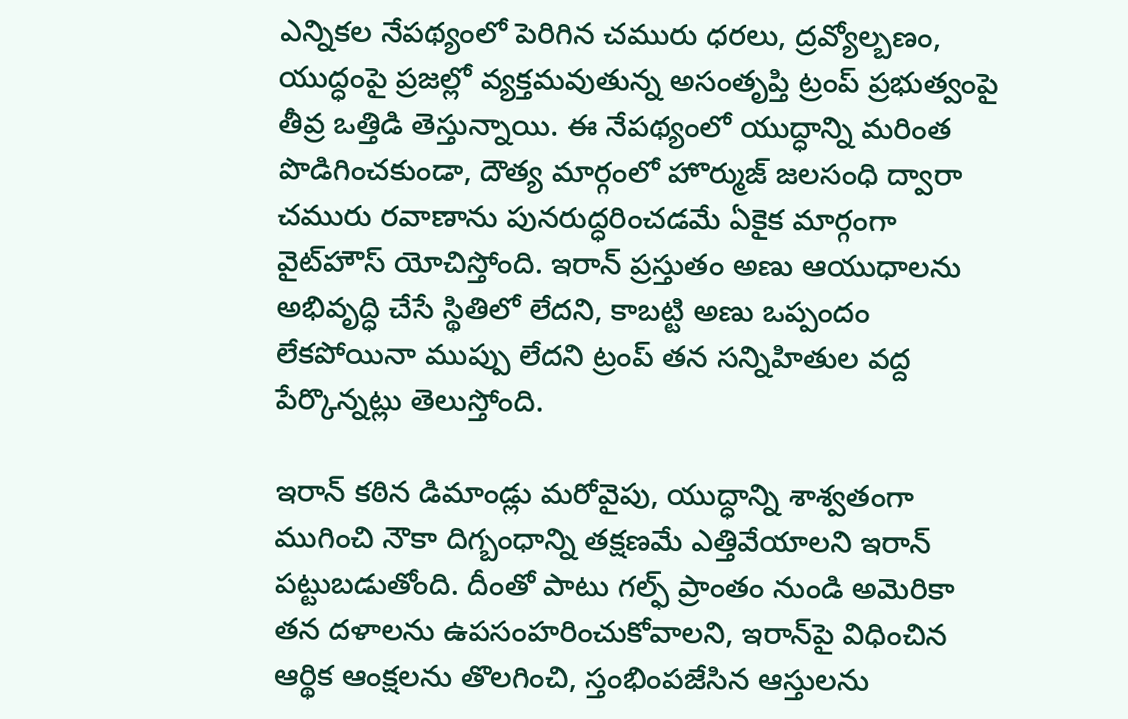ఎన్నికల నేపథ్యంలో పెరిగిన చమురు ధరలు, ద్రవ్యోల్బణం, యుద్ధంపై ప్రజల్లో వ్యక్తమవుతున్న అసంతృప్తి ట్రంప్ ప్రభుత్వంపై తీవ్ర ఒత్తిడి తెస్తున్నాయి. ఈ నేపథ్యంలో యుద్ధాన్ని మరింత పొడిగించకుండా, దౌత్య మార్గంలో హొర్ముజ్ జలసంధి ద్వారా చమురు రవాణాను పునరుద్ధరించడమే ఏకైక మార్గంగా వైట్‌హౌస్ యోచిస్తోంది. ఇరాన్ ప్రస్తుతం అణు ఆయుధాలను అభివృద్ధి చేసే స్థితిలో లేదని, కాబట్టి అణు ఒప్పందం లేకపోయినా ముప్పు లేదని ట్రంప్ తన సన్నిహితుల వద్ద పేర్కొన్నట్లు తెలుస్తోంది.

ఇరాన్ కఠిన డిమాండ్లు మరోవైపు, యుద్ధాన్ని శాశ్వతంగా ముగించి నౌకా దిగ్బంధాన్ని తక్షణమే ఎత్తివేయాలని ఇరాన్ పట్టుబడుతోంది. దీంతో పాటు గల్ఫ్ ప్రాంతం నుండి అమెరికా తన దళాలను ఉపసంహరించుకోవాలని, ఇరాన్‌పై విధించిన ఆర్థిక ఆంక్షలను తొలగించి, స్తంభింపజేసిన ఆస్తులను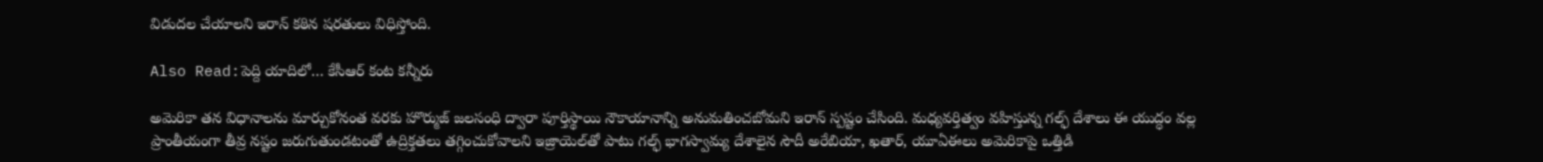విడుదల చేయాలని ఇరాన్ కఠిన షరతులు విధిస్తోంది.

Also Read:పెద్ది యాదిలో… కేసీఆర్ కంట కన్నీరు

అమెరికా తన విధానాలను మార్చుకోనంత వరకు హొర్ముజ్ జలసంధి ద్వారా పూర్తిస్థాయి నౌకాయానాన్ని అనుమతించబోమని ఇరాన్ స్పష్టం చేసింది. మధ్యవర్తిత్వం వహిస్తున్న గల్ఫ్ దేశాలు ఈ యుద్ధం వల్ల ప్రాంతీయంగా తీవ్ర నష్టం జరుగుతుండటంతో ఉద్రిక్తతలు తగ్గించుకోవాలని ఇజ్రాయెల్‌తో పాటు గల్ఫ్ భాగస్వామ్య దేశాలైన సౌదీ అరేబియా, ఖతార్, యూఏఈలు అమెరికాపై ఒత్తిడి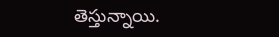తెస్తున్నాయి.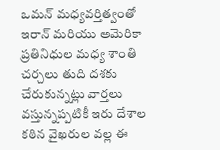ఒమన్ మధ్యవర్తిత్వంతో ఇరాన్ మరియు అమెరికా ప్రతినిధుల మధ్య శాంతి చర్చలు తుది దశకు చేరుకున్నట్లు వార్తలు వస్తున్నప్పటికీ ఇరు దేశాల కఠిన వైఖరుల వల్ల ఈ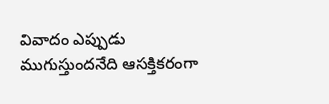వివాదం ఎప్పుడు ముగుస్తుందనేది ఆసక్తికరంగా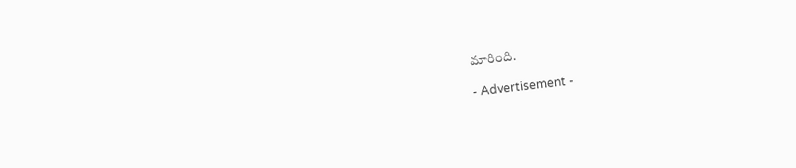మారింది.

- Advertisement -